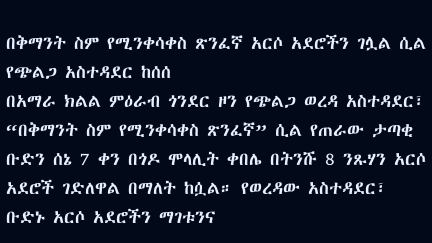በቅማንት ስም የሚንቀሳቀስ ጽንፈኛ አርሶ አደሮችን ገሏል ሲል የጭልጋ አስተዳደር ከሰሰ
በአማራ ክልል ምዕራብ ጎንደር ዞን የጭልጋ ወረዳ አስተዳደር፣ “በቅማንት ስም የሚንቀሳቀስ ጽንፈኛ” ሲል የጠራው ታጣቂ ቡድን ሰኔ 7 ቀን በጎዶ ሞላሊት ቀበሌ በትንሹ 8 ንጹሃን አርሶ አደሮች ገድለዋል በማለት ከሷል። የወረዳው አስተዳደር፣ ቡድኑ አርሶ አደሮችን ማገቱንና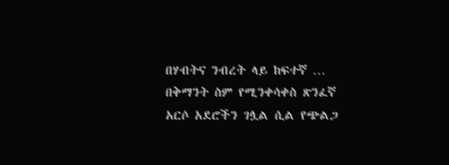በሃብትና ንብረት ላይ ከፍተኛ …
በቅማንት ስም የሚንቀሳቀስ ጽንፈኛ አርሶ አደሮችን ገሏል ሲል የጭልጋ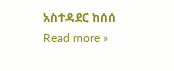አስተዳደር ከሰሰ Read more »